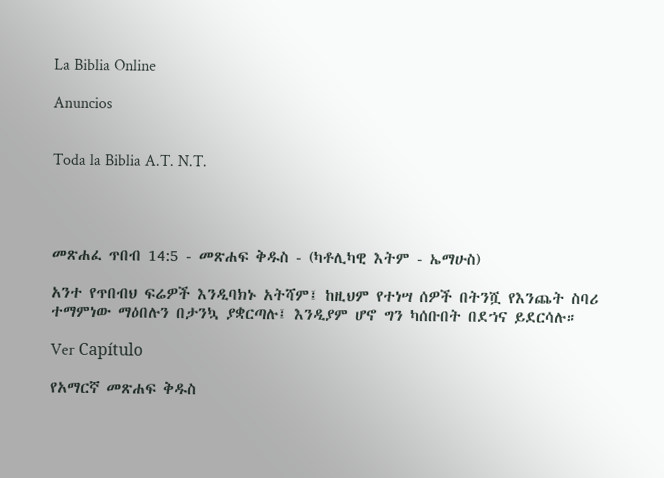La Biblia Online

Anuncios


Toda la Biblia A.T. N.T.




መጽሐፈ ጥበብ 14:5 - መጽሐፍ ቅዱስ - (ካቶሊካዊ እትም - ኤማሁስ)

አንተ የጥበብህ ፍሬዎች እንዲባክኑ አትሻም፤ ከዚህም የተነሣ ሰዎች በትንሿ የእንጨት ስባሪ ተማምነው ማዕበሉን በታንኳ ያቋርጣሉ፤ እንዲያም ሆኖ ግን ካሰቡበት በደኀና ይደርሳሉ።

Ver Capítulo

የአማርኛ መጽሐፍ ቅዱስ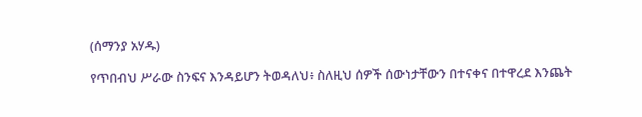(ሰማንያ አሃዱ)

የጥበብህ ሥራው ስንፍና እንዳይሆን ትወዳለህ፥ ስለዚህ ሰዎች ሰውነታቸውን በተናቀና በተዋረደ እንጨት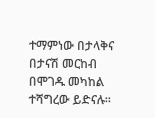ተማምነው በታላቅና በታናሽ መርከብ በሞገዱ መካከል ተሻግረው ይድናሉ።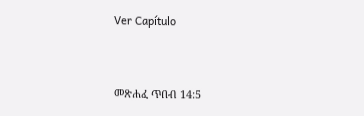Ver Capítulo



መጽሐፈ ጥበብ 14:5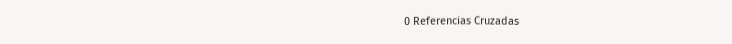0 Referencias Cruzadas